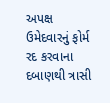અપક્ષ ઉમેદવારનું ફોર્મ રદ કરવાના દબાણથી ત્રાસી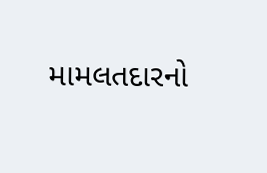મામલતદારનો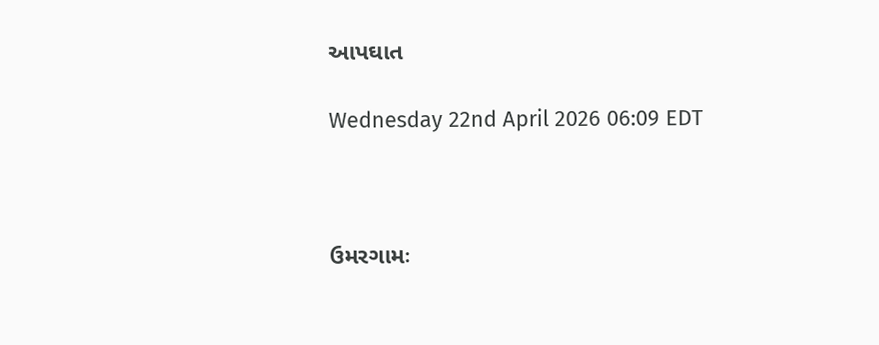આપઘાત

Wednesday 22nd April 2026 06:09 EDT



ઉમરગામઃ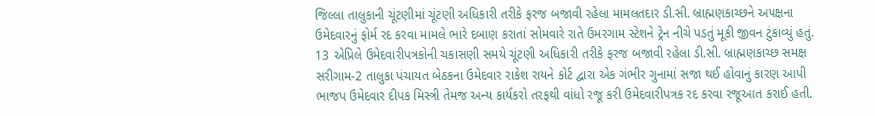જિલ્લા તાલુકાની ચૂંટણીમાં ચૂંટણી અધિકારી તરીકે ફરજ બજાવી રહેલા મામલતદાર ડી.સી. બ્રાહ્મણકાચ્છને અ૫ક્ષના ઉમેદવારનું ફોર્મ રદ કરવા મામલે ભારે દબાણ કરાતાં સોમવારે રાતે ઉમરગામ સ્ટેશને ટ્રેન નીચે પડતું મૂકી જીવન ટુંકાવ્યું હતું. 13 એપ્રિલે ઉમેદવારીપત્રકોની ચકાસણી સમયે ચૂંટણી અધિકારી તરીકે ફરજ બજાવી રહેલા ડી.સી. બ્રાહ્મણકાચ્છ સમક્ષ સરીગામ-2 તાલુકા પંચાયત બેઠકના ઉમેદવાર રાકેશ રાયને કોર્ટ દ્વારા એક ગંભીર ગુનામાં સજા થઈ હોવાનું કારણ આપી ભાજપ ઉમેદવાર દીપક મિસ્ત્રી તેમજ અન્ય કાર્યકરો તરફથી વાંધો રજૂ કરી ઉમેદવારીપત્રક રદ કરવા રજૂઆત કરાઈ હતી.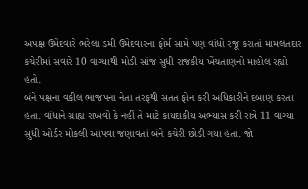અપક્ષ ઉમેદવારે ભરેલા ડમી ઉમેદવારના ફોર્મ સામે પણ વાંધો રજૂ કરાતાં મામલતદાર કચેરીમાં સવારે 10 વાગ્યાથી મોડી સાંજ સુધી રાજકીય ખેંચતાણનો માહોલ રહ્યો હતો.
બંને પક્ષના વકીલ ભાજપના નેતા તરફથી સતત ફોન કરી અધિકારીને દબાણ કરતા હતા. વાંધાને ગ્રાહ્ય રાખવો કે નહીં તે માટે કાયદાકીય અભ્યાસ કરી રાત્રે 11 વાગ્યા સુધી ઓર્ડર મોકલી આપવા જણાવતાં બંને કચેરી છોડી ગયા હતા. જો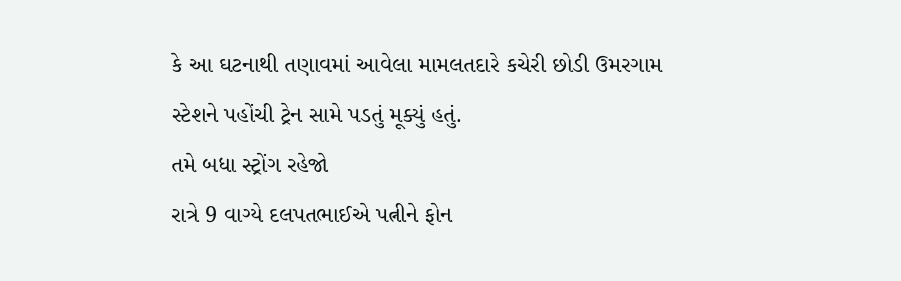કે આ ઘટનાથી તણાવમાં આવેલા મામલતદારે કચેરી છોડી ઉમરગામ સ્ટેશને પહોંચી ટ્રેન સામે પડતું મૂક્યું હતું.
તમે બધા સ્ટ્રોંગ રહેજો
રાત્રે 9 વાગ્યે દલપતભાઈએ પત્નીને ફોન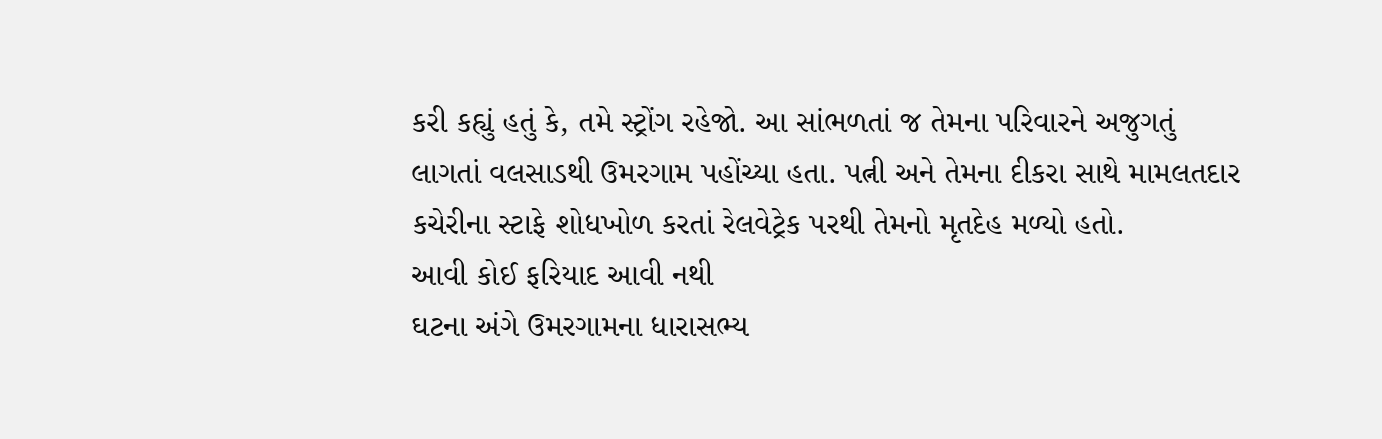કરી કહ્યું હતું કે, તમે સ્ટ્રોંગ રહેજો. આ સાંભળતાં જ તેમના પરિવારને અજુગતું લાગતાં વલસાડથી ઉમરગામ પહોંચ્યા હતા. પત્ની અને તેમના દીકરા સાથે મામલતદાર કચેરીના સ્ટાફે શોધખોળ કરતાં રેલવેટ્રેક પરથી તેમનો મૃતદેહ મળ્યો હતો.
આવી કોઈ ફરિયાદ આવી નથી
ઘટના અંગે ઉમરગામના ધારાસભ્ય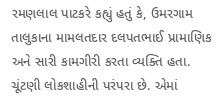રમણલાલ પાટકરે કહ્યું હતું કે, ઉમરગામ તાલુકાના મામલતદાર દલપતભાઈ પ્રામાણિક અને સારી કામગીરી કરતા વ્યક્તિ હતા. ચૂંટણી લોકશાહીની પરંપરા છે. એમાં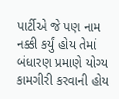પાર્ટીએ જે પણ નામ નક્કી કર્યું હોય તેમાં બંધારણ પ્રમાણે યોગ્ય કામગીરી કરવાની હોય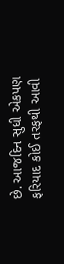છે. આજદિન સુધી એકપણ ફરિયાદ કોઈ તરફથી આવી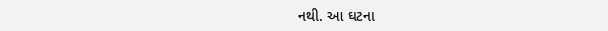નથી. આ ઘટના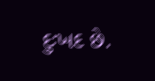દુઃખદ છે.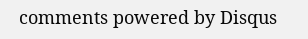comments powered by Disqus